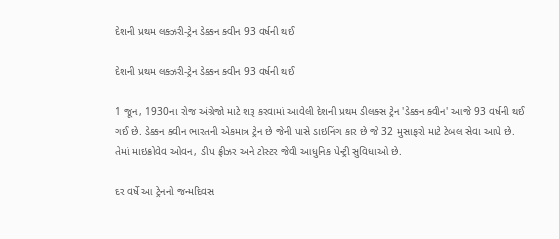દેશની પ્રથમ લક્ઝરી-ટ્રેન ડેક્કન ક્વીન 93 વર્ષની થઈ

દેશની પ્રથમ લક્ઝરી-ટ્રેન ડેક્કન ક્વીન 93 વર્ષની થઈ

1 જૂન, 1930ના રોજ અંગ્રેજો માટે શરૂ કરવામાં આવેલી દેશની પ્રથમ ડીલક્સ ટ્રેન 'ડેક્કન ક્વીન' આજે 93 વર્ષની થઈ ગઈ છે. ડેક્કન ક્વીન ભારતની એકમાત્ર ટ્રેન છે જેની પાસે ડાઇનિંગ કાર છે જે 32 મુસાફરો માટે ટેબલ સેવા આપે છે. તેમાં માઇક્રોવેવ ઓવન, ડીપ ફ્રીઝર અને ટોસ્ટર જેવી આધુનિક પેન્ટ્રી સુવિધાઓ છે.

દર વર્ષે આ ટ્રેનનો જન્મદિવસ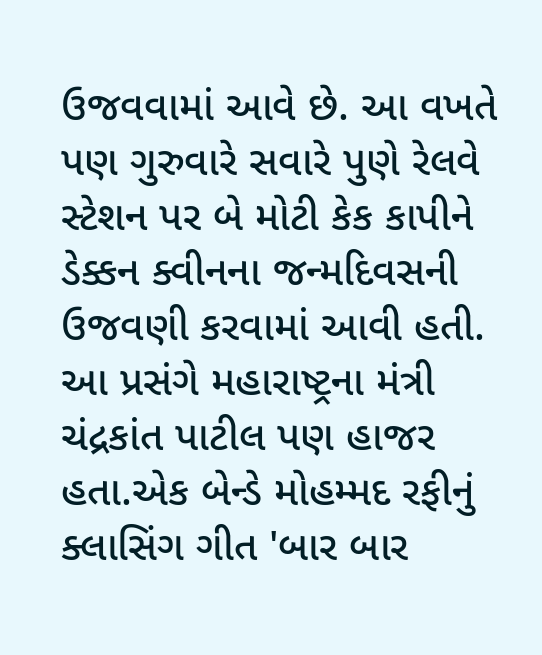ઉજવવામાં આવે છે. આ વખતે પણ ગુરુવારે સવારે પુણે રેલવે સ્ટેશન પર બે મોટી કેક કાપીને ડેક્કન ક્વીનના જન્મદિવસની ઉજવણી કરવામાં આવી હતી. આ પ્રસંગે મહારાષ્ટ્રના મંત્રી ચંદ્રકાંત પાટીલ પણ હાજર હતા.એક બેન્ડે મોહમ્મદ રફીનું ક્લાસિંગ ગીત 'બાર બાર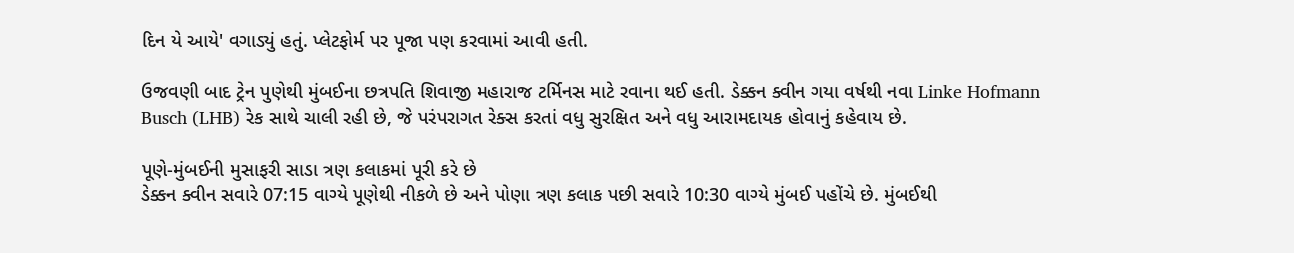દિન યે આયે' વગાડ્યું હતું. પ્લેટફોર્મ પર પૂજા પણ કરવામાં આવી હતી.

ઉજવણી બાદ ટ્રેન પુણેથી મુંબઈના છત્રપતિ શિવાજી મહારાજ ટર્મિનસ માટે રવાના થઈ હતી. ડેક્કન ક્વીન ગયા વર્ષથી નવા Linke Hofmann Busch (LHB) રેક સાથે ચાલી રહી છે, જે પરંપરાગત રેક્સ કરતાં વધુ સુરક્ષિત અને વધુ આરામદાયક હોવાનું કહેવાય છે.

પૂણે-મુંબઈની મુસાફરી સાડા ત્રણ કલાકમાં પૂરી કરે છે
ડેક્કન ક્વીન સવારે 07:15 વાગ્યે પૂણેથી નીકળે છે અને પોણા ત્રણ કલાક પછી સવારે 10:30 વાગ્યે મુંબઈ પહોંચે છે. મુંબઈથી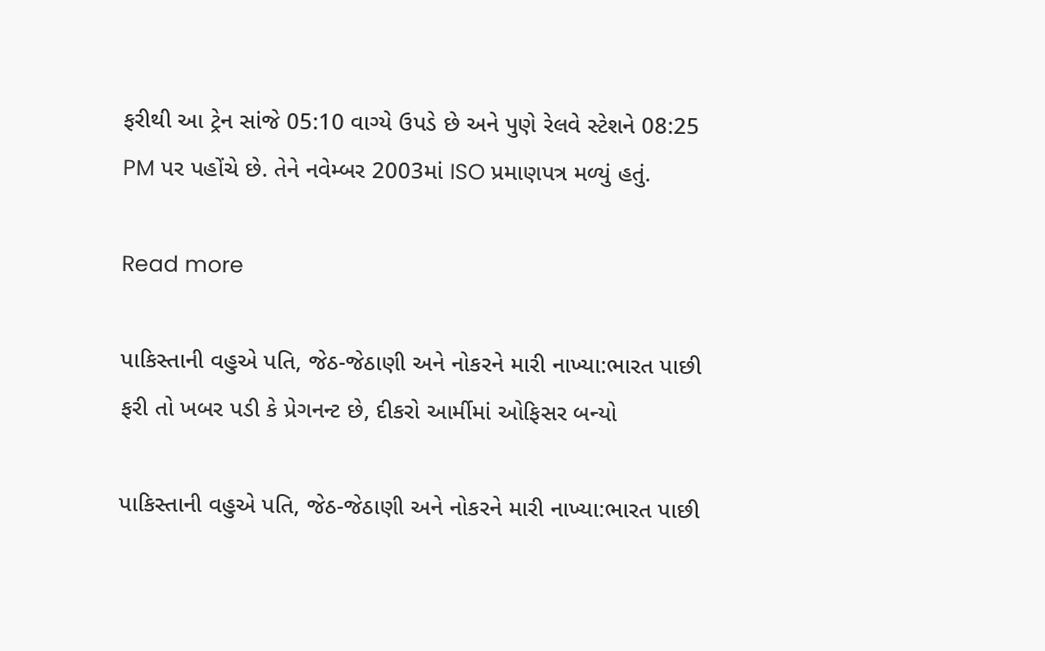ફરીથી આ ટ્રેન સાંજે 05:10 વાગ્યે ઉપડે છે અને પુણે રેલવે સ્ટેશને 08:25 PM પર પહોંચે છે. તેને નવેમ્બર 2003માં ISO પ્રમાણપત્ર મળ્યું હતું.

Read more

પાકિસ્તાની વહુએ પતિ, જેઠ-જેઠાણી અને નોકરને મારી નાખ્યા:ભારત પાછી ફરી તો ખબર પડી કે પ્રેગનન્ટ છે, દીકરો આર્મીમાં ઓફિસર બન્યો

પાકિસ્તાની વહુએ પતિ, જેઠ-જેઠાણી અને નોકરને મારી નાખ્યા:ભારત પાછી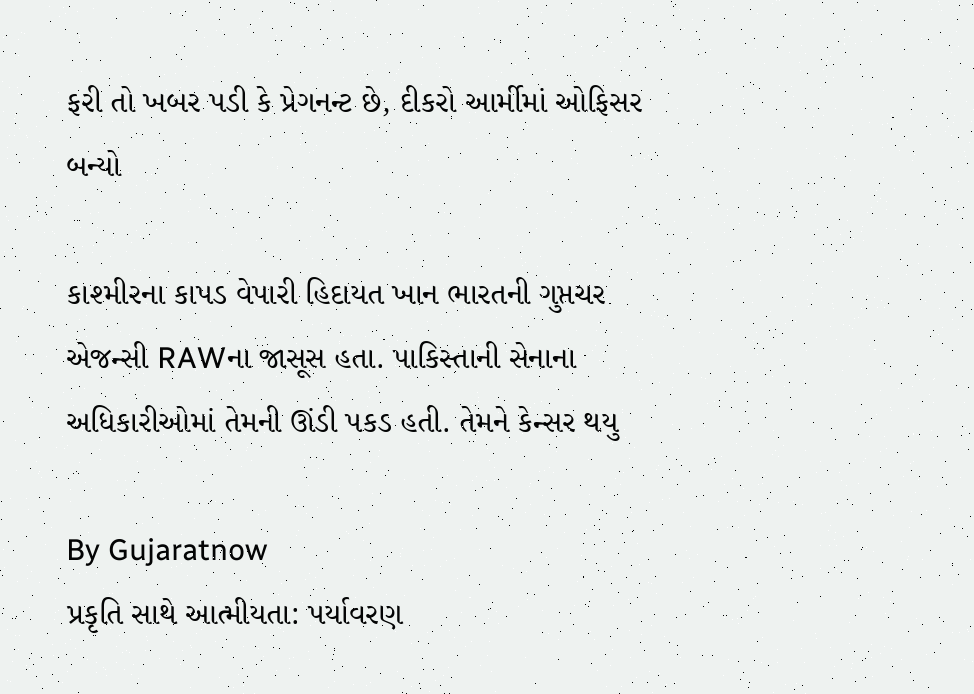ફરી તો ખબર પડી કે પ્રેગનન્ટ છે, દીકરો આર્મીમાં ઓફિસર બન્યો

કાશ્મીરના કાપડ વેપારી હિદાયત ખાન ભારતની ગુપ્તચર એજન્સી RAWના જાસૂસ હતા. પાકિસ્તાની સેનાના અધિકારીઓમાં તેમની ઊંડી પકડ હતી. તેમને કેન્સર થયુ

By Gujaratnow
પ્રકૃતિ સાથે આત્મીયતા: પર્યાવરણ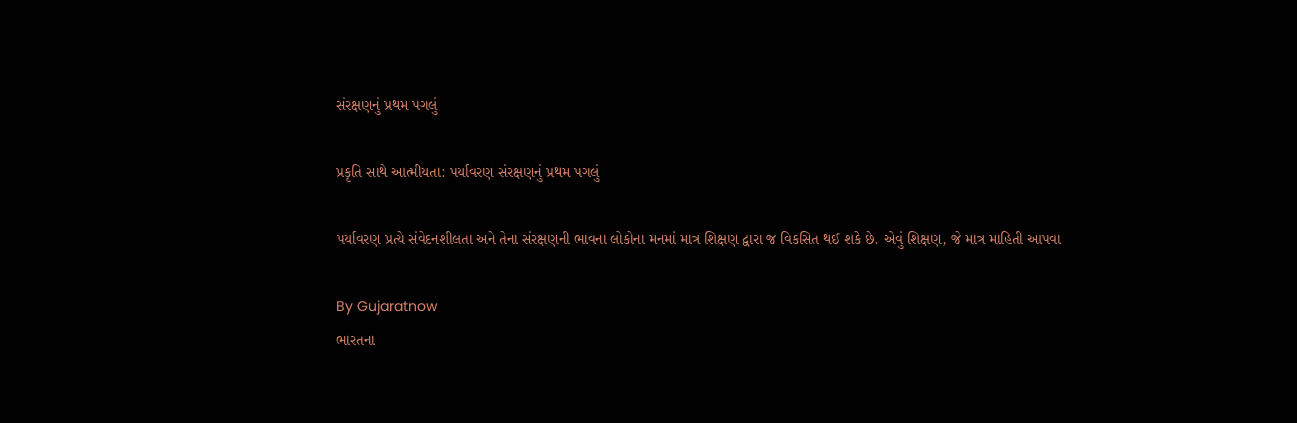સંરક્ષણનું પ્રથમ પગલું

પ્રકૃતિ સાથે આત્મીયતા: પર્યાવરણ સંરક્ષણનું પ્રથમ પગલું

પર્યાવરણ પ્રત્યે સંવેદનશીલતા અને તેના સંરક્ષણની ભાવના લોકોના મનમાં માત્ર શિક્ષણ દ્વારા જ વિકસિત થઈ શકે છે. એવું શિક્ષણ, જે માત્ર માહિતી આપવા

By Gujaratnow
ભારતના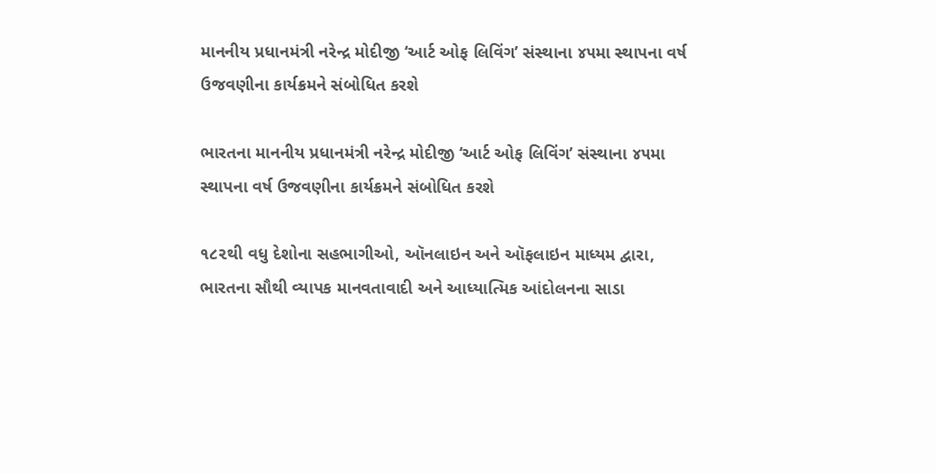માનનીય પ્રધાનમંત્રી નરેન્દ્ર મોદીજી ‘આર્ટ ઓફ લિવિંગ’ સંસ્થાના ૪૫મા સ્થાપના વર્ષ ઉજવણીના કાર્યક્રમને સંબોધિત કરશે

ભારતના માનનીય પ્રધાનમંત્રી નરેન્દ્ર મોદીજી ‘આર્ટ ઓફ લિવિંગ’ સંસ્થાના ૪૫મા સ્થાપના વર્ષ ઉજવણીના કાર્યક્રમને સંબોધિત કરશે

૧૮૨થી વધુ દેશોના સહભાગીઓ, ઑનલાઇન અને ઑફલાઇન માધ્યમ દ્વારા, ભારતના સૌથી વ્યાપક માનવતાવાદી અને આધ્યાત્મિક આંદોલનના સાડા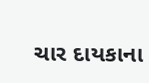ચાર દાયકાના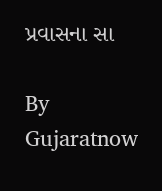પ્રવાસના સા

By Gujaratnow